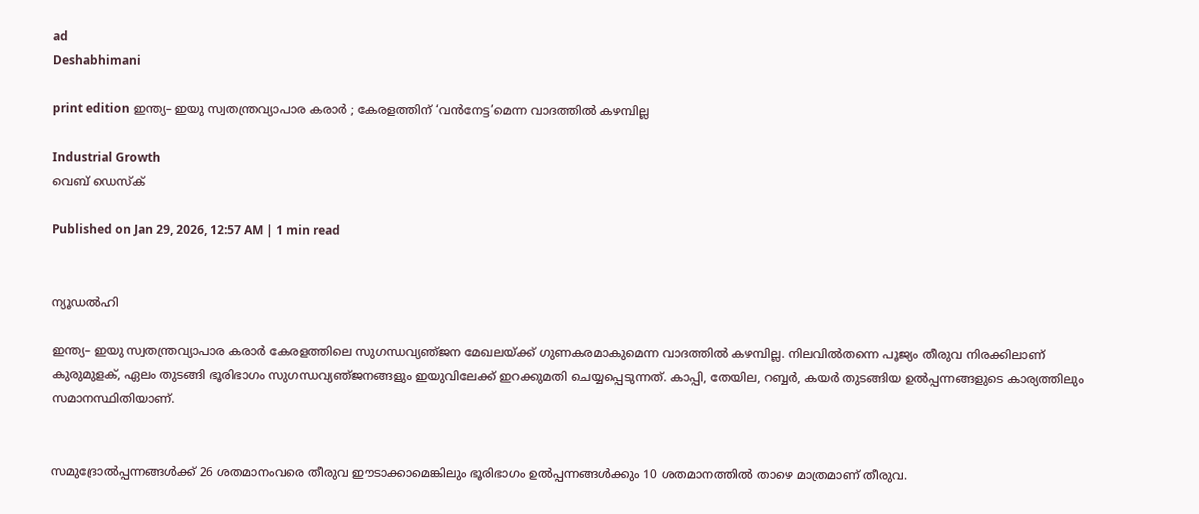ad
Deshabhimani

print edition ഇന്ത്യ– ഇയു സ്വതന്ത്രവ്യാപാര കരാർ ; കേരളത്തിന് ‘വൻനേട്ട’മെന്ന വാദത്തിൽ കഴമ്പില്ല

Industrial Growth
വെബ് ഡെസ്ക്

Published on Jan 29, 2026, 12:57 AM | 1 min read


ന്യൂഡൽഹി

ഇന്ത്യ– ഇയു സ്വതന്ത്രവ്യാപാര കരാർ കേരളത്തിലെ സുഗന്ധവ്യഞ്‌ജന മേഖലയ്‌ക്ക്‌ ഗുണകരമാകുമെന്ന വാദത്തിൽ കഴമ്പില്ല. നിലവിൽതന്നെ പൂജ്യം തീരുവ നിരക്കിലാണ്‌ കുരുമുളക്‌, ഏലം തുടങ്ങി ഭൂരിഭാഗം സുഗന്ധവ്യഞ്‌ജനങ്ങളും ഇയുവിലേക്ക്‌ ഇറക്കുമതി ചെയ്യപ്പെടുന്നത്‌. കാപ്പി, തേയില, റബ്ബർ, കയർ തുടങ്ങിയ ഉൽപ്പന്നങ്ങളുടെ കാര്യത്തിലും സമാനസ്ഥിതിയാണ്‌.


സമുദ്രോൽപ്പന്നങ്ങൾക്ക്‌ 26 ശതമാനംവരെ തീരുവ ഇ‍ൗടാക്കാമെങ്കിലും ഭൂരിഭാഗം ഉൽപ്പന്നങ്ങൾക്കും 10 ശതമാനത്തിൽ താഴെ മാത്രമാണ്‌ തീരുവ.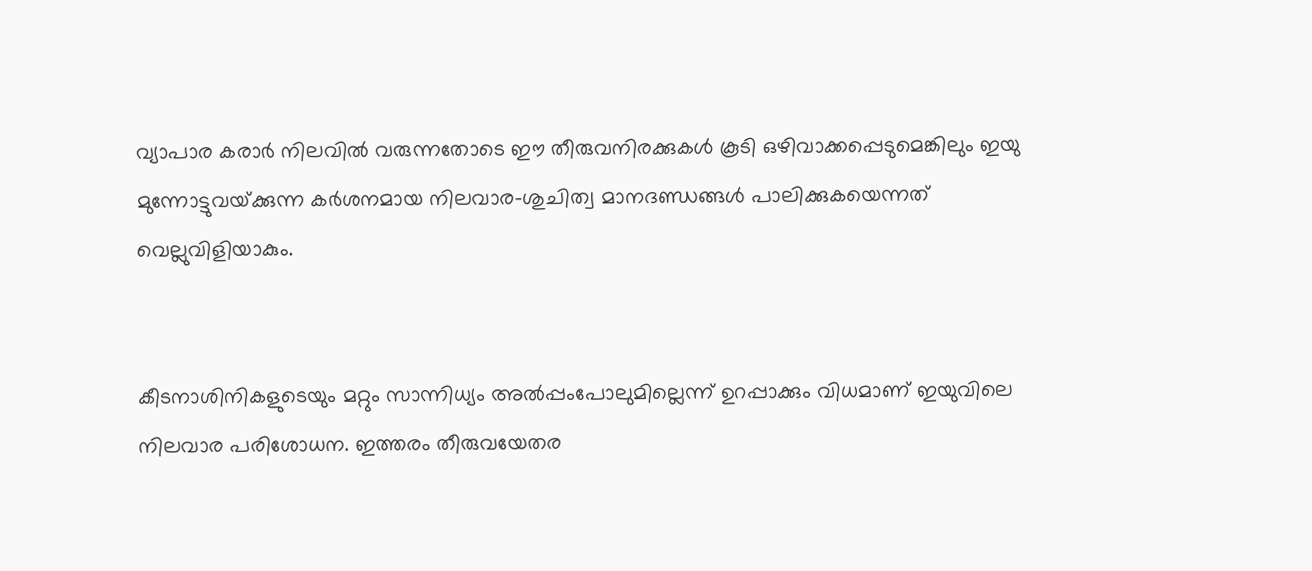വ്യാപാര കരാർ നിലവിൽ വരുന്നതോടെ ഇ‍ൗ തീരുവനിരക്കുകൾ കൂടി ഒഴിവാക്കപ്പെടുമെങ്കിലും ഇയു മുന്നോട്ടുവയ്‌ക്കുന്ന കർശനമായ നിലവാര–ശുചിത്വ മാനദണ്ഡങ്ങൾ പാലിക്കുകയെന്നത്‌ വെല്ലുവിളിയാകും.


കീടനാശിനികളുടെയും മറ്റും സാന്നിധ്യം അൽപ്പംപോലുമില്ലെന്ന്‌ ഉറപ്പാക്കും വിധമാണ്‌ ഇയുവിലെ നിലവാര പരിശോധന. ഇത്തരം തീരുവയേതര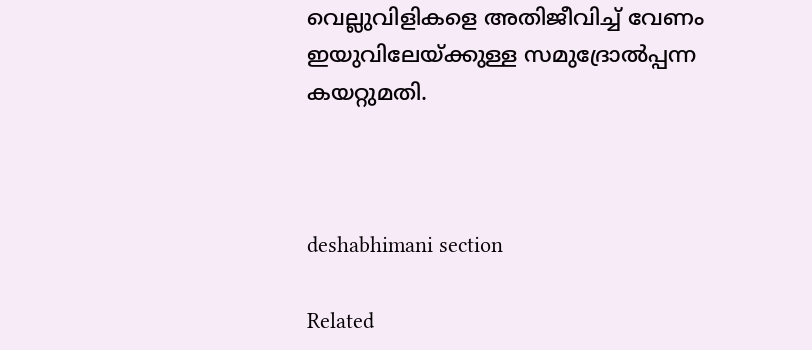വെല്ലുവിളികളെ അതിജീവിച്ച്‌ വേണം ഇയുവിലേയ്ക്കുള്ള സമുദ്രോൽപ്പന്ന കയറ്റുമതി.



deshabhimani section

Related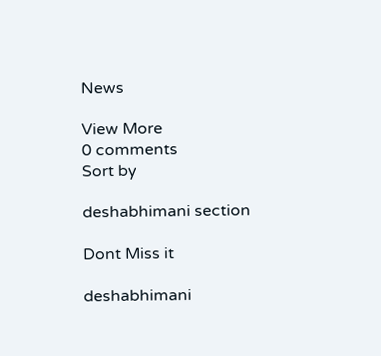News

View More
0 comments
Sort by

deshabhimani section

Dont Miss it

deshabhimani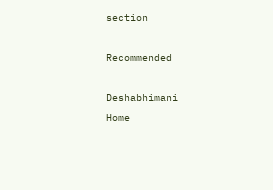section

Recommended

Deshabhimani
Home